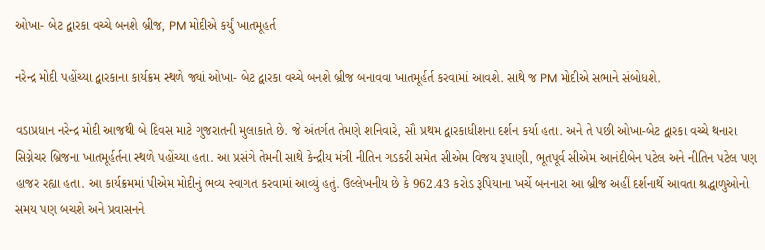ઓખા- બેટ દ્વારકા વચ્ચે બનશે બ્રીજ, PM મોદીએ કર્યું ખાતમૂહર્ત

નરેન્દ્ર મોદી પહોંચ્યા દ્વારકાના કાર્યક્રમ સ્થળે જ્યાં ઓખા- બેટ દ્વારકા વચ્ચે બનશે બ્રીજ બનાવવા ખાતમૂર્હર્ત કરવામાં આવશે. સાથે જ PM મોદીએ સભાને સંબોધશે.

વડાપ્રધાન નરેન્દ્ર મોદી આજથી બે દિવસ માટે ગુજરાતની મુલાકાતે છે. જે અંતર્ગત તેમણે શનિવારે, સૌ પ્રથમ દ્વારકાધીશના દર્શન કર્યા હતા. અને તે પછી ઓખા-બેટ દ્વારકા વચ્ચે થનારા સિગ્નેચર બ્રિજના ખાતમૂર્હર્તના સ્થળે પહોંચ્યા હતા. આ પ્રસંગે તેમની સાથે કેન્દ્રીય મંત્રી નીતિન ગડકરી સમેત સીએમ વિજય રૂપાણી, ભૂતપૂર્વ સીએમ આનંદીબેન પટેલ અને નીતિન પટેલ પણ હાજર રહ્યા હતા. આ કાર્યક્રમમાં પીએમ મોદીનું ભવ્ય સ્વાગત કરવામાં આવ્યું હતું. ઉલ્લેખનીય છે કે 962.43 કરોડ રૂપિયાના ખર્ચે બનનારા આ બ્રીજ અહીં દર્શનાર્થે આવતા શ્રદ્ધાળુઓનો સમય પણ બચશે અને પ્રવાસનને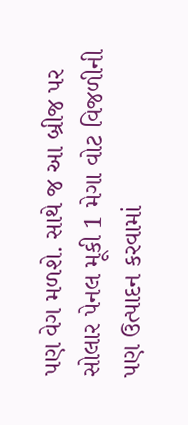પણ વેગ મળશે. સાથે જ આ બ્રીજ પર સોલાર પેનલ મૂકી 1 મેગા વોટ વિજળીની પણ ઉત્પાદન કરવામાં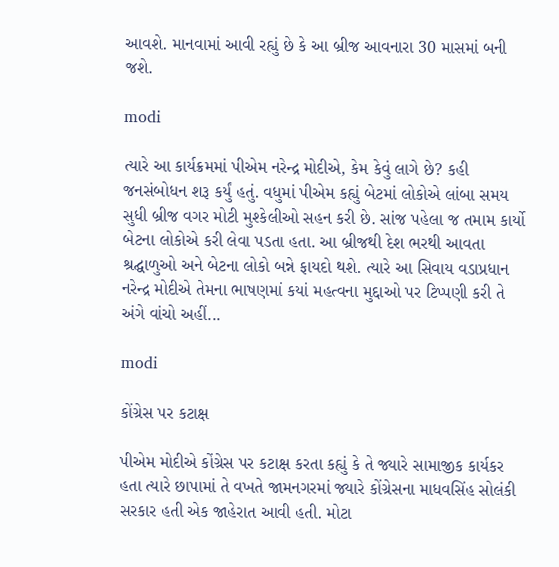આવશે. માનવામાં આવી રહ્યું છે કે આ બ્રીજ આવનારા 30 માસમાં બની જશે.

modi

ત્યારે આ કાર્યક્રમમાં પીએમ નરેન્દ્ર મોદીએ, કેમ કેવું લાગે છે? કહી જનસંબોધન શરૂ કર્યું હતું. વધુમાં પીએમ કહ્યું બેટમાં લોકોએ લાંબા સમય સુધી બ્રીજ વગર મોટી મુશ્કેલીઓ સહન કરી છે. સાંજ પહેલા જ તમામ કાર્યો બેટના લોકોએ કરી લેવા પડતા હતા. આ બ્રીજથી દેશ ભરથી આવતા શ્રદ્ઘાળુઓ અને બેટના લોકો બન્ને ફાયદો થશે. ત્યારે આ સિવાય વડાપ્રધાન નરેન્દ્ર મોદીએ તેમના ભાષણમાં કયાં મહત્વના મુદ્દાઓ પર ટિપ્પણી કરી તે અંગે વાંચો અહીં...

modi

કોંગ્રેસ પર કટાક્ષ

પીએમ મોદીએ કોંગ્રેસ પર કટાક્ષ કરતા કહ્યું કે તે જ્યારે સામાજીક કાર્યકર હતા ત્યારે છાપામાં તે વખતે જામનગરમાં જ્યારે કોંગ્રેસના માધવસિંહ સોલંકી સરકાર હતી એક જાહેરાત આવી હતી. મોટા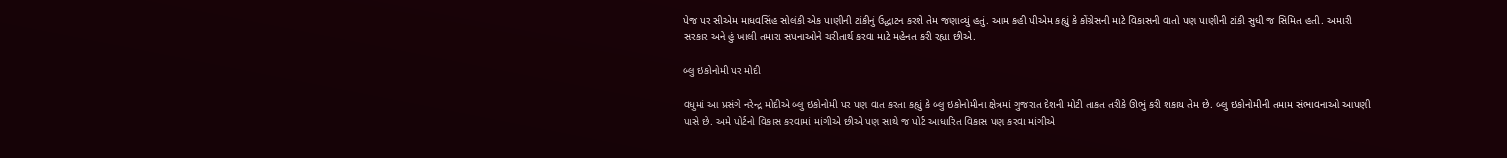પેજ પર સીએમ માધવસિંહ સોલંકી એક પાણીની ટાંકીનું ઉદ્ધાટન કરશે તેમ જણાવ્યું હતું. આમ કહી પીએમ કહ્યું કે કોંગ્રેસની માટે વિકાસની વાતો પણ પાણીની ટાંકી સુધી જ સિમિત હતી. અમારી સરકાર અને હું ખાલી તમારા સપનાઓને ચરીતાર્થ કરવા માટે મહેનત કરી રહ્યા છીએ.

બ્લુ ઇકોનોમી પર મોદી

વધુમાં આ પ્રસંગે નરેન્દ્ર મોદીએ બ્લુ ઇકોનોમી પર પણ વાત કરતા કહ્યું કે બ્લુ ઇકોનોમીના ક્ષેત્રમાં ગુજરાત દેશની મોટી તાકત તરીકે ઊભું કરી શકાય તેમ છે. બ્લુ ઇકોનોમીની તમામ સંભાવનાઓ આપણી પાસે છે. અમે પોર્ટનો વિકાસ કરવામાં માંગીએ છીએ પણ સાથે જ પોર્ટ આધારિત વિકાસ પણ કરવા માંગીએ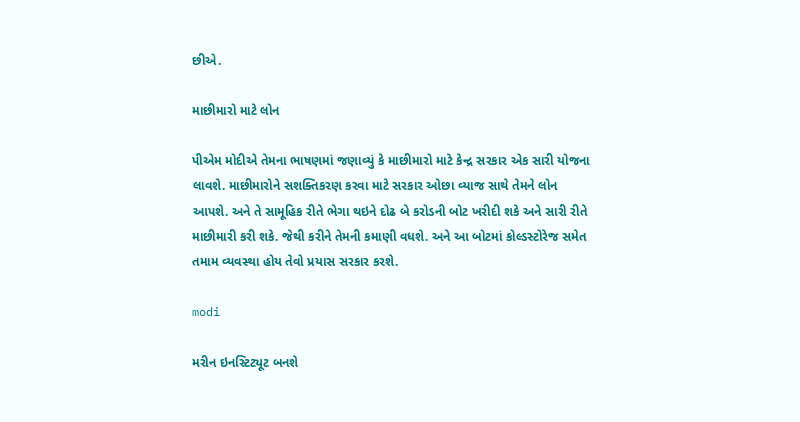છીએ.

માછીમારો માટે લોન

પીએમ મોદીએ તેમના ભાષણમાં જણાવ્યું કે માછીમારો માટે કેન્દ્ર સરકાર એક સારી યોજના લાવશે. માછીમારોને સશક્તિકરણ કરવા માટે સરકાર ઓછા વ્યાજ સાથે તેમને લોન આપશે. અને તે સામૂહિક રીતે ભેગા થઇને દોઢ બે કરોડની બોટ ખરીદી શકે અને સારી રીતે માછીમારી કરી શકે. જેથી કરીને તેમની કમાણી વધશે. અને આ બોટમાં કોલ્ડસ્ટોરેજ સમેત તમામ વ્યવસ્થા હોય તેવો પ્રયાસ સરકાર કરશે.

modi

મરીન ઇનસ્ટિટ્યૂટ બનશે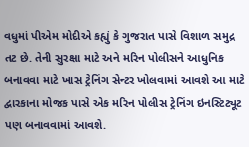વધુમાં પીએમ મોદીએ કહ્યું કે ગુજરાત પાસે વિશાળ સમુદ્ર તટ છે. તેની સુરક્ષા માટે અને મરિન પોલીસને આધુનિક બનાવવા માટે ખાસ ટ્રેનિંગ સેન્ટર ખોલવામાં આવશે આ માટે દ્વારકાના મોજક પાસે એક મરિન પોલીસ ટ્રેનિંગ ઇનસ્ટિટ્યૂટ પણ બનાવવામાં આવશે.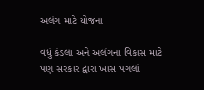અલંગ માટે યોજના

વધું કંડલા અને અલંગના વિકાસ માટે પણ સરકાર દ્વારા ખાસ પગલાં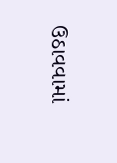ઉઠાવવામાં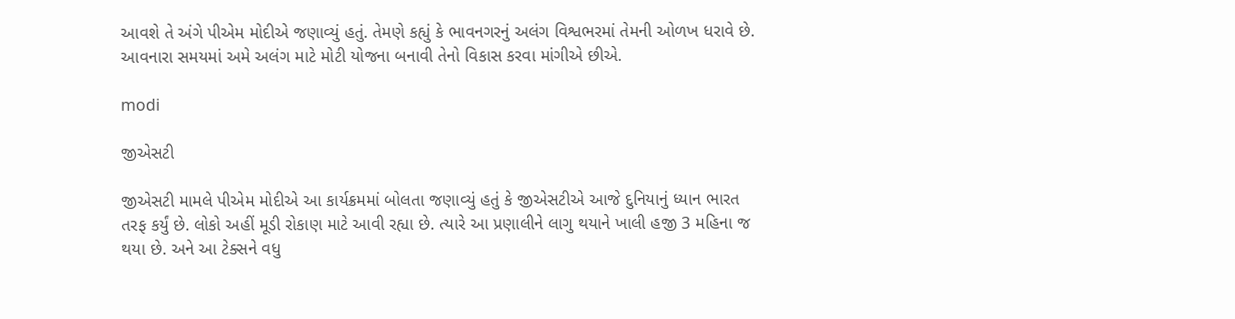આવશે તે અંગે પીએમ મોદીએ જણાવ્યું હતું. તેમણે કહ્યું કે ભાવનગરનું અલંગ વિશ્વભરમાં તેમની ઓળખ ધરાવે છે. આવનારા સમયમાં અમે અલંગ માટે મોટી યોજના બનાવી તેનો વિકાસ કરવા માંગીએ છીએ.

modi

જીએસટી

જીએસટી મામલે પીએમ મોદીએ આ કાર્યક્રમમાં બોલતા જણાવ્યું હતું કે જીએસટીએ આજે દુનિયાનું ધ્યાન ભારત તરફ કર્યું છે. લોકો અહીં મૂડી રોકાણ માટે આવી રહ્યા છે. ત્યારે આ પ્રણાલીને લાગુ થયાને ખાલી હજી 3 મહિના જ થયા છે. અને આ ટેક્સને વધુ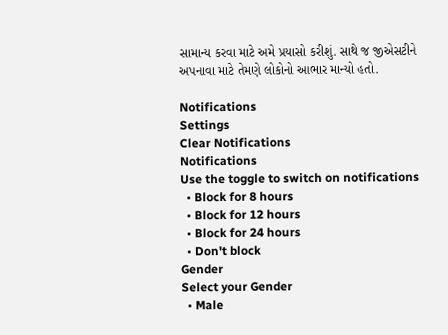સામાન્ય કરવા માટે અમે પ્રયાસો કરીશું. સાથે જ જીએસટીને અપનાવા માટે તેમણે લોકોનો આભાર માન્યો હતો.

Notifications
Settings
Clear Notifications
Notifications
Use the toggle to switch on notifications
  • Block for 8 hours
  • Block for 12 hours
  • Block for 24 hours
  • Don't block
Gender
Select your Gender
  • Male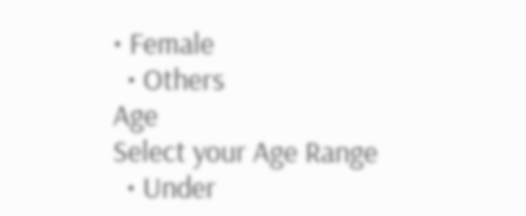• Female
  • Others
Age
Select your Age Range
  • Under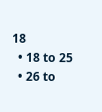18
  • 18 to 25
  • 26 to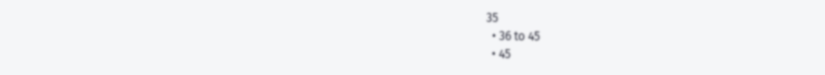35
  • 36 to 45
  • 45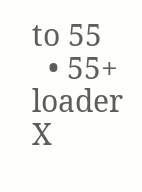to 55
  • 55+
loader
X